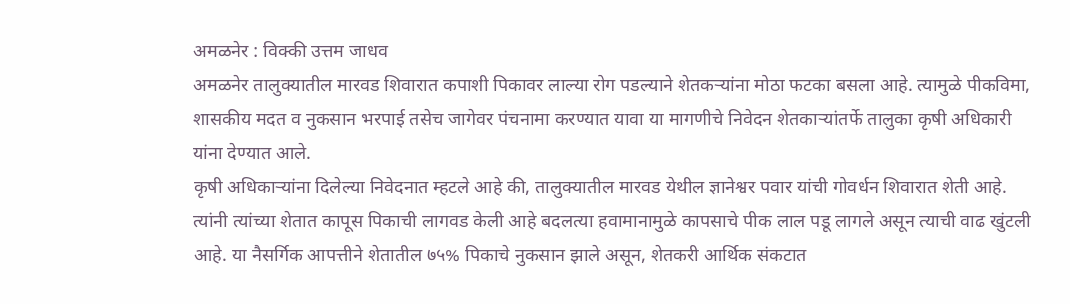अमळनेर : विक्की उत्तम जाधव
अमळनेर तालुक्यातील मारवड शिवारात कपाशी पिकावर लाल्या रोग पडल्याने शेतकऱ्यांना मोठा फटका बसला आहे. त्यामुळे पीकविमा, शासकीय मदत व नुकसान भरपाई तसेच जागेवर पंचनामा करण्यात यावा या मागणीचे निवेदन शेतकाऱ्यांतर्फे तालुका कृषी अधिकारी यांना देण्यात आले.
कृषी अधिकाऱ्यांना दिलेल्या निवेदनात म्हटले आहे की, तालुक्यातील मारवड येथील ज्ञानेश्वर पवार यांची गोवर्धन शिवारात शेती आहे. त्यांनी त्यांच्या शेतात कापूस पिकाची लागवड केली आहे बदलत्या हवामानामुळे कापसाचे पीक लाल पडू लागले असून त्याची वाढ खुंटली आहे. या नैसर्गिक आपत्तीने शेतातील ७५% पिकाचे नुकसान झाले असून, शेतकरी आर्थिक संकटात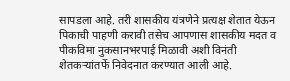सापडला आहे. तरी शासकीय यंत्रणेने प्रत्यक्ष शेतात येऊन पिकाची पाहणी करावी तसेच आपणास शासकीय मदत व पीकविमा नुकसानभरपाई मिळावी अशी विनंती शेतकऱ्यांतर्फे निवेदनात करण्यात आली आहे.